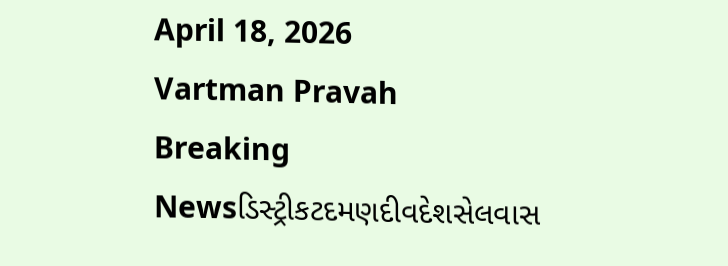April 18, 2026
Vartman Pravah
Breaking Newsડિસ્ટ્રીકટદમણદીવદેશસેલવાસ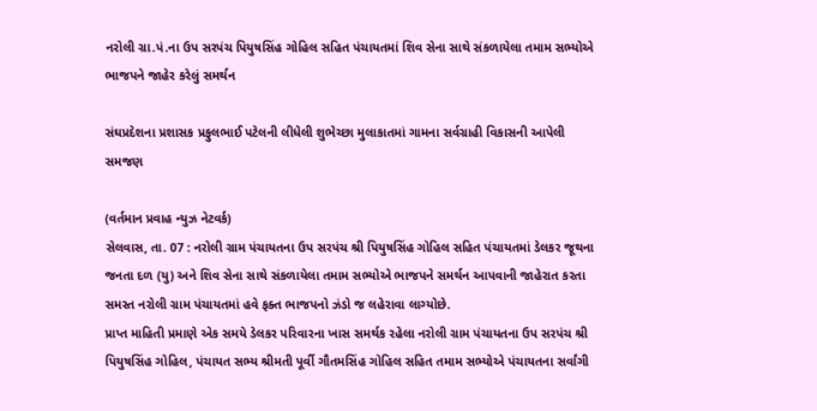નરોલી ગ્રા.પં.ના ઉપ સરપંચ પિયુષસિંહ ગોહિલ સહિત પંચાયતમાં શિવ સેના સાથે સંકળાયેલા તમામ સભ્‍યોએ ભાજપને જાહેર કરેલું સમર્થન

સંઘપ્રદેશના પ્રશાસક પ્રફુલભાઈ પટેલની લીધેલી શુભેચ્‍છા મુલાકાતમાં ગામના સર્વગ્રાહી વિકાસની આપેલી સમજણ

(વર્તમાન પ્રવાહ ન્‍યુઝ નેટવર્ક)
સેલવાસ, તા. 07 : નરોલી ગ્રામ પંચાયતના ઉપ સરપંચ શ્રી પિયુષસિંહ ગોહિલ સહિત પંચાયતમાં ડેલકર જૂથના જનતા દળ (યુ) અને શિવ સેના સાથે સંકળાયેલા તમામ સભ્‍યોએ ભાજપને સમર્થન આપવાની જાહેરાત કરતા સમસ્‍ત નરોલી ગ્રામ પંચાયતમાં હવે ફક્‍ત ભાજપનો ઝંડો જ લહેરાવા લાગ્‍યોછે.
પ્રાપ્ત માહિતી પ્રમાણે એક સમયે ડેલકર પરિવારના ખાસ સમર્થક રહેલા નરોલી ગ્રામ પંચાયતના ઉપ સરપંચ શ્રી પિયુષસિંહ ગોહિલ, પંચાયત સભ્‍ય શ્રીમતી પૂર્વી ગૌતમસિંહ ગોહિલ સહિત તમામ સભ્‍યોએ પંચાયતના સર્વાંગી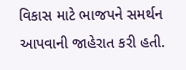વિકાસ માટે ભાજપને સમર્થન આપવાની જાહેરાત કરી હતી.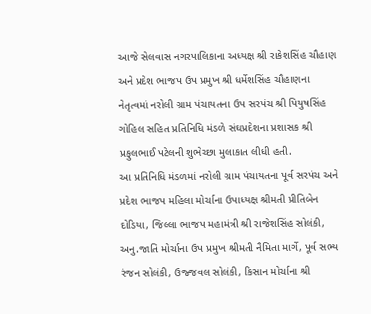આજે સેલવાસ નગરપાલિકાના અધ્‍યક્ષ શ્રી રાકેશસિંહ ચૌહાણ અને પ્રદેશ ભાજપ ઉપ પ્રમુખ શ્રી ધર્મેશસિંહ ચૌહાણના નેતૃત્‍વમાં નરોલી ગ્રામ પંચાયતના ઉપ સરપંચ શ્રી પિયુષસિંહ ગોહિલ સહિત પ્રતિનિધિ મંડળે સંઘપ્રદેશના પ્રશાસક શ્રી પ્રફુલભાઈ પટેલની શુભેચ્‍છા મુલાકાત લીધી હતી.
આ પ્રતિનિધિ મંડળમાં નરોલી ગ્રામ પંચાયતના પૂર્વ સરપંચ અને પ્રદેશ ભાજપ મહિલા મોર્ચાના ઉપાધ્‍યક્ષ શ્રીમતી પ્રીતિબેન દોડિયા, જિલ્લા ભાજપ મહામંત્રી શ્રી રાજેશસિંહ સોલંકી, અનુ.જાતિ મોર્ચાના ઉપ પ્રમુખ શ્રીમતી નૈમિતા માર્ગે, પૂર્વ સભ્‍ય રંજન સોલંકી, ઉજ્જવલ સોલંકી, કિસાન મોર્ચાના શ્રી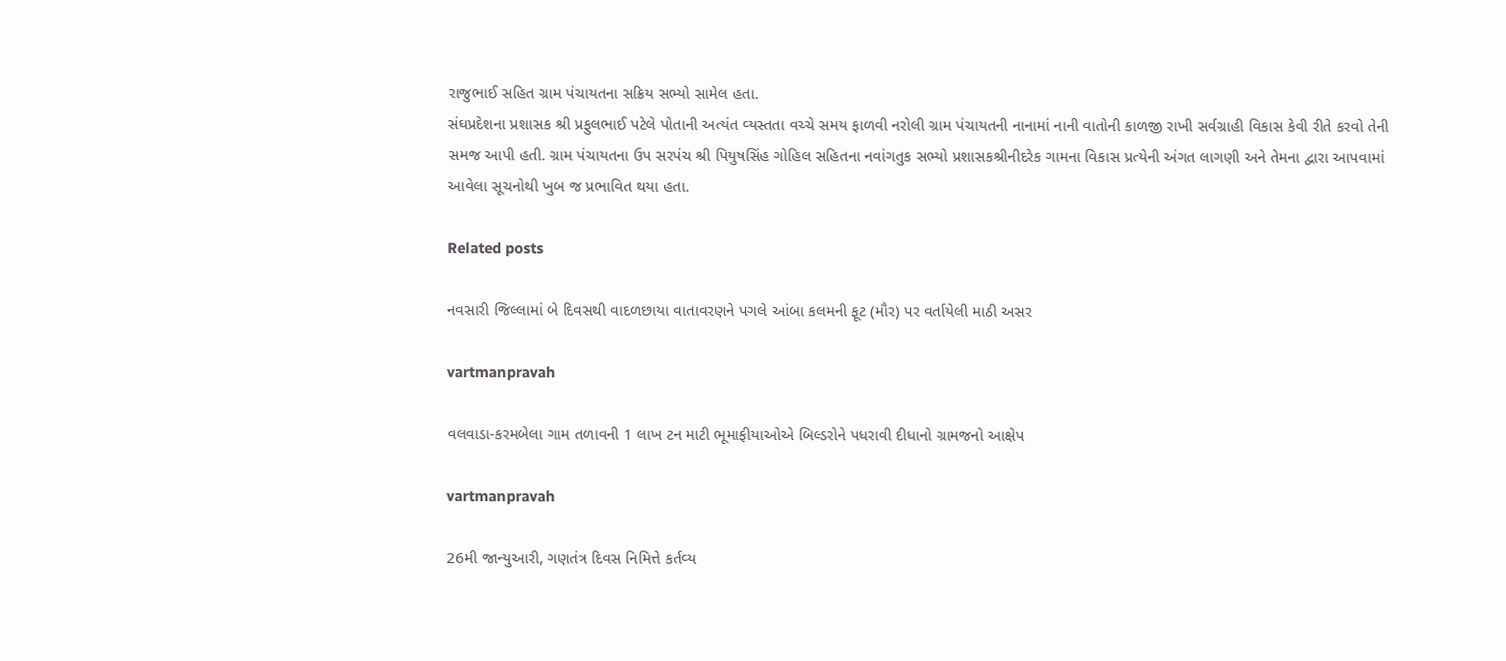રાજુભાઈ સહિત ગ્રામ પંચાયતના સક્રિય સભ્‍યો સામેલ હતા.
સંઘપ્રદેશના પ્રશાસક શ્રી પ્રફુલભાઈ પટેલે પોતાની અત્‍યંત વ્‍યસ્‍તતા વચ્‍ચે સમય ફાળવી નરોલી ગ્રામ પંચાયતની નાનામાં નાની વાતોની કાળજી રાખી સર્વગ્રાહી વિકાસ કેવી રીતે કરવો તેની સમજ આપી હતી. ગ્રામ પંચાયતના ઉપ સરપંચ શ્રી પિયુષસિંહ ગોહિલ સહિતના નવાંગતુક સભ્‍યો પ્રશાસકશ્રીનીદરેક ગામના વિકાસ પ્રત્‍યેની અંગત લાગણી અને તેમના દ્વારા આપવામાં આવેલા સૂચનોથી ખુબ જ પ્રભાવિત થયા હતા.

Related posts

નવસારી જિલ્લામાં બે દિવસથી વાદળછાયા વાતાવરણને પગલે આંબા કલમની ફૂટ (મૌર) પર વર્તાયેલી માઠી અસર

vartmanpravah

વલવાડા-કરમબેલા ગામ તળાવની 1 લાખ ટન માટી ભૂમાફીયાઓએ બિલ્‍ડરોને પધરાવી દીધાનો ગ્રામજનો આક્ષેપ

vartmanpravah

26મી જાન્‍યુઆરી, ગણતંત્ર દિવસ નિમિત્તે કર્તવ્‍ય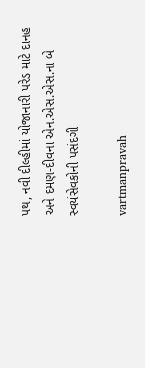પથ, નવી દીલ્‍હીમાં યોજાનારી પરેડ માટે દાનહ અને દમણ-દીવના એન.એસ.એસ.ના બે સ્‍વયંસેવકોની પસંદગી

vartmanpravah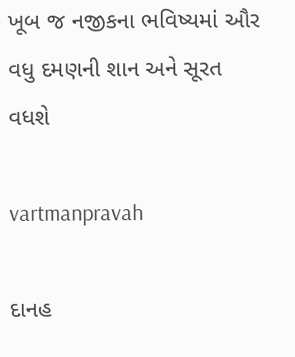ખૂબ જ નજીકના ભવિષ્‍યમાં ઔર વધુ દમણની શાન અને સૂરત વધશે

vartmanpravah

દાનહ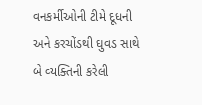વનકર્મીઓની ટીમે દૂધની અને કરચોંડથી ઘુવડ સાથે બે વ્‍યક્‍તિની કરેલી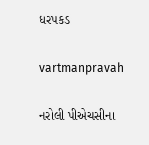ધરપકડ

vartmanpravah

નરોલી પીએચસીના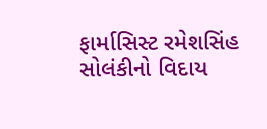ફાર્માસિસ્‍ટ રમેશસિંહ સોલંકીનો વિદાય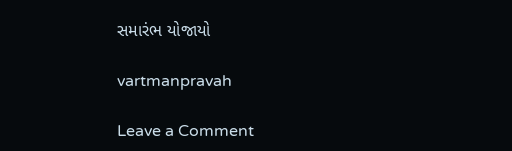સમારંભ યોજાયો

vartmanpravah

Leave a Comment